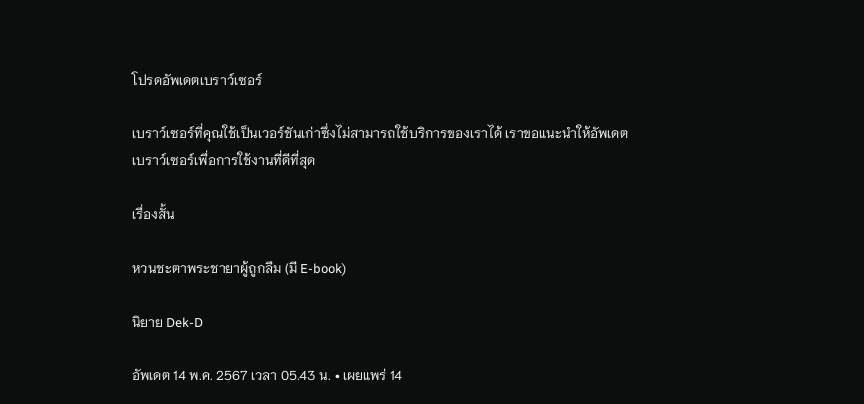โปรดอัพเดตเบราว์เซอร์

เบราว์เซอร์ที่คุณใช้เป็นเวอร์ชันเก่าซึ่งไม่สามารถใช้บริการของเราได้ เราขอแนะนำให้อัพเดตเบราว์เซอร์เพื่อการใช้งานที่ดีที่สุด

เรื่องสั้น

หวนชะตาพระชายาผู้ถูกลืม (มี E-book)

นิยาย Dek-D

อัพเดต 14 พ.ค. 2567 เวลา 05.43 น. • เผยแพร่ 14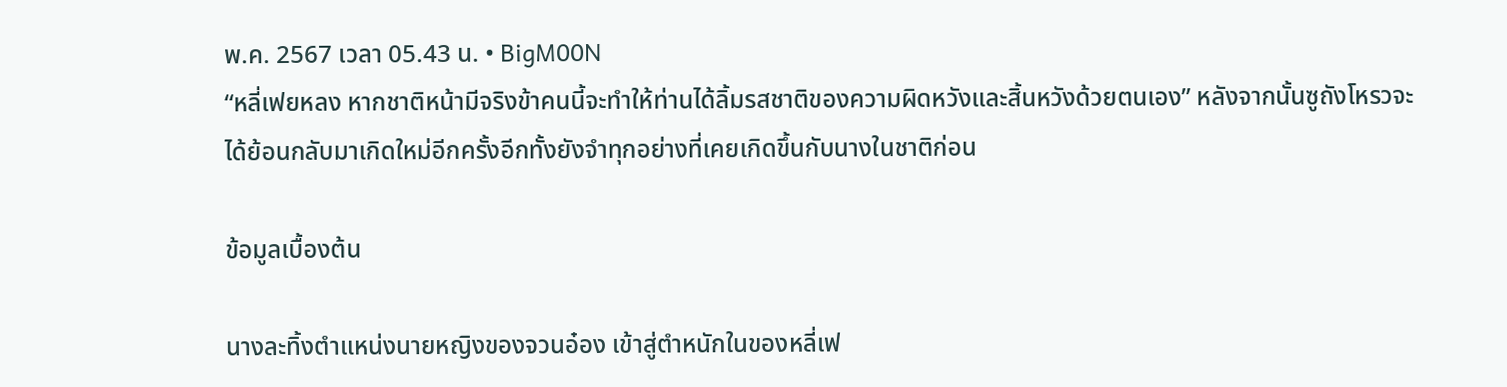พ.ค. 2567 เวลา 05.43 น. • BigM00N
“หลี่เฟยหลง หากชาติหน้ามีจริงข้าคนนี้จะทำให้ท่านได้ลิ้มรสชาติของความผิดหวังและสิ้นหวังด้วยตนเอง” หลังจากนั้นซูถังโหรวจะได้ย้อนกลับมาเกิดใหม่อีกครั้งอีกทั้งยังจำทุกอย่างที่เคยเกิดขึ้นกับนางในชาติก่อน

ข้อมูลเบื้องต้น

นางละทิ้งตำแหน่งนายหญิงของจวนอ๋อง เข้าสู่ตำหนักในของหลี่เฟ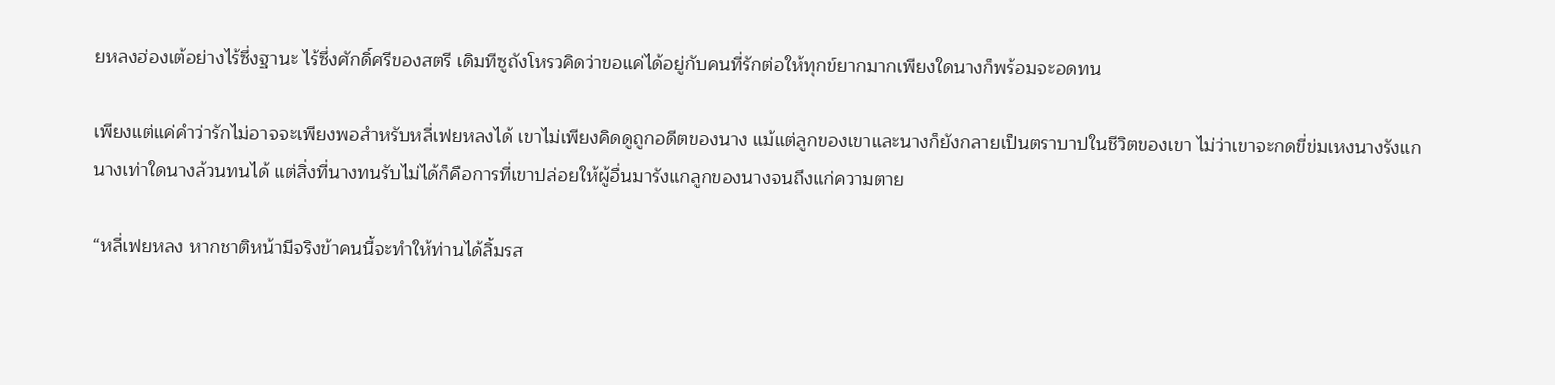ยหลงฮ่องเต้อย่างไร้ซึ่งฐานะ ไร้ซึ่งศักดิ์ศรีของสตรี เดิมทีซูถังโหรวคิดว่าขอแค่ได้อยู่กับคนที่รักต่อให้ทุกข์ยากมากเพียงใดนางก็พร้อมจะอดทน

เพียงแต่แค่คำว่ารักไม่อาจจะเพียงพอสำหรับหลี่เฟยหลงได้ เขาไม่เพียงคิดดูถูกอดีตของนาง แม้แต่ลูกของเขาและนางก็ยังกลายเป็นตราบาปในชีวิตของเขา ไม่ว่าเขาจะกดขี่ข่มเหงนางรังแกนางเท่าใดนางล้วนทนได้ แต่สิ่งที่นางทนรับไม่ได้ก็คือการที่เขาปล่อยให้ผู้อื่นมารังแกลูกของนางจนถึงแก่ความตาย

“หลี่เฟยหลง หากชาติหน้ามีจริงข้าคนนี้จะทำให้ท่านได้ลิ้มรส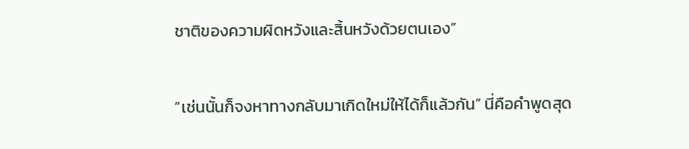ชาติของความผิดหวังและสิ้นหวังด้วยตนเอง”

“เช่นนั้นก็จงหาทางกลับมาเกิดใหม่ให้ได้ก็แล้วกัน” นี่คือคำพูดสุด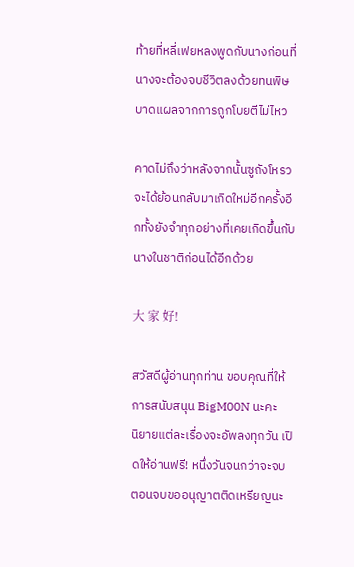ท้ายที่หลี่เฟยหลงพูดกับนางก่อนที่นางจะต้องจบชีวิตลงด้วยทนพิษบาดแผลจากการถูกโบยตีไม่ไหว

คาดไม่ถึงว่าหลังจากนั้นซูถังโหรวจะได้ย้อนกลับมาเกิดใหม่อีกครั้งอีกทั้งยังจำทุกอย่างที่เคยเกิดขึ้นกับนางในชาติก่อนได้อีกด้วย

大 家 好!

สวัสดีผู้อ่านทุกท่าน ขอบคุณที่ให้การสนับสนุน BigM00N นะคะ
นิยายแต่ละเรื่องจะอัพลงทุกวัน เปิดให้อ่านฟรี! หนึ่งวันจนกว่าจะจบ
ตอนจบขออนุญาตติดเหรียญนะ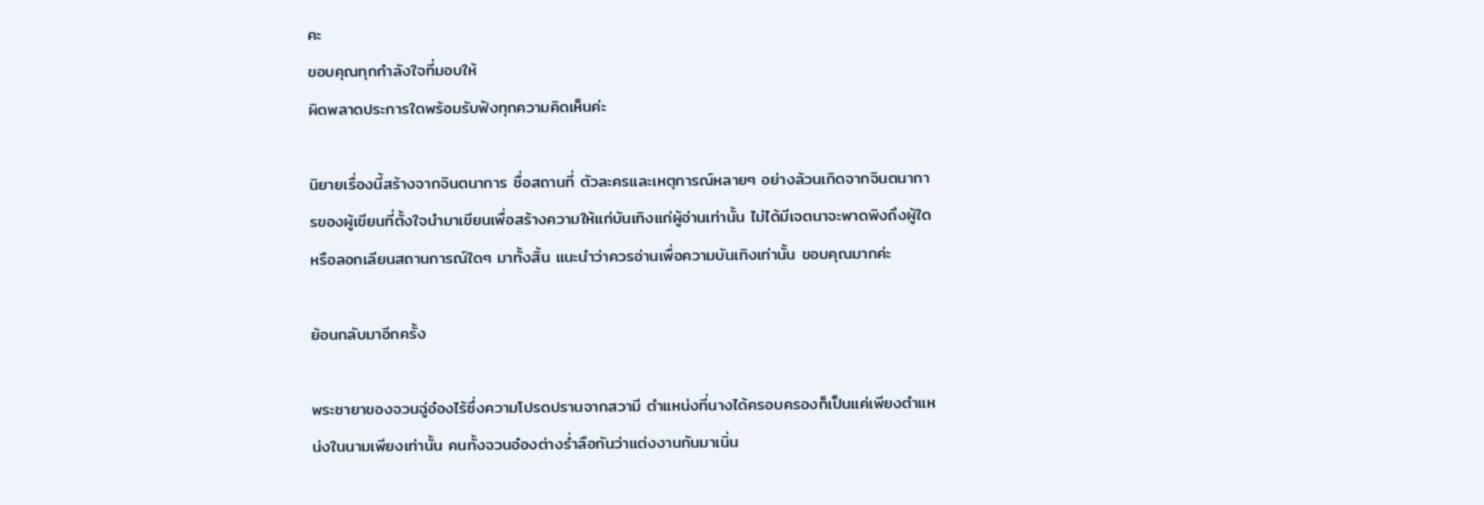คะ
ขอบคุณทุกกำลังใจที่มอบให้
ผิดพลาดประการใดพร้อมรับฟังทุกความคิดเห็นค่ะ

นิยายเรื่องนี้สร้างจากจินตนาการ ชื่อสถานที่ ตัวละครและเหตุการณ์หลายๆ อย่างล้วนเกิดจากจินตนาการของผู้เขียนที่ตั้งใจนำมาเขียนเพื่อสร้างความให้แก่บันเทิงแก่ผู้อ่านเท่านั้น ไม่ได้มีเจตนาจะพาดพิงถึงผู้ใดหรือลอกเลียนสถานการณ์ใดๆ มาทั้งสิ้น แนะนำว่าควรอ่านเพื่อความบันเทิงเท่านั้น ขอบคุณมากค่ะ

ย้อนกลับมาอีกครั้ง

พระชายาของจวนฉู่อ๋องไร้ซึ่งความโปรดปรานจากสวามี ตำแหน่งที่นางได้ครอบครองก็เป็นแค่เพียงตำแหน่งในนามเพียงเท่านั้น คนทั้งจวนอ๋องต่างร่ำลือกันว่าแต่งงานกันมาเนิ่น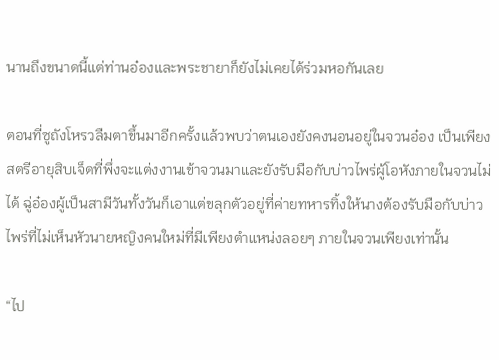นานถึงขนาดนี้แต่ท่านอ๋องและพระชายาก็ยังไม่เคยได้ร่วมหอกันเลย

ตอนที่ซูถังโหรวลืมตาขึ้นมาอีกครั้งแล้วพบว่าตนเองยังคงนอนอยู่ในจวนอ๋อง เป็นเพียงสตรีอายุสิบเจ็ดที่พึ่งจะแต่งงานเข้าจวนมาและยังรับมือกับบ่าวไพร่ผู้โอหังภายในจวนไม่ได้ ฉู่อ๋องผู้เป็นสามีวันทั้งวันก็เอาแต่ขลุกตัวอยู่ที่ค่ายทหารทิ้งให้นางต้องรับมือกับบ่าวไพร่ที่ไม่เห็นหัวนายหญิงคนใหม่ที่มีเพียงตำแหน่งลอยๆ ภายในจวนเพียงเท่านั้น

“ไป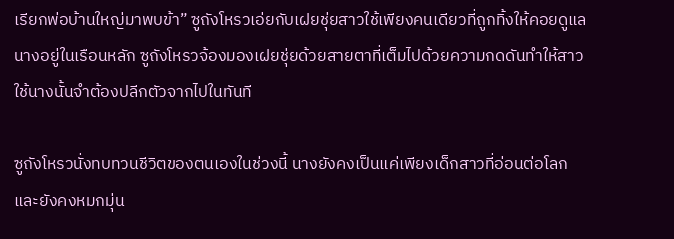เรียกพ่อบ้านใหญ่มาพบข้า” ซูถังโหรวเอ่ยกับเฝยชุ่ยสาวใช้เพียงคนเดียวที่ถูกทิ้งให้คอยดูแลนางอยู่ในเรือนหลัก ซูถังโหรวจ้องมองเฝยชุ่ยด้วยสายตาที่เต็มไปด้วยความกดดันทำให้สาวใช้นางนั้นจำต้องปลีกตัวจากไปในทันที

ซูถังโหรวนั่งทบทวนชีวิตของตนเองในช่วงนี้ นางยังคงเป็นแค่เพียงเด็กสาวที่อ่อนต่อโลกและยังคงหมกมุ่น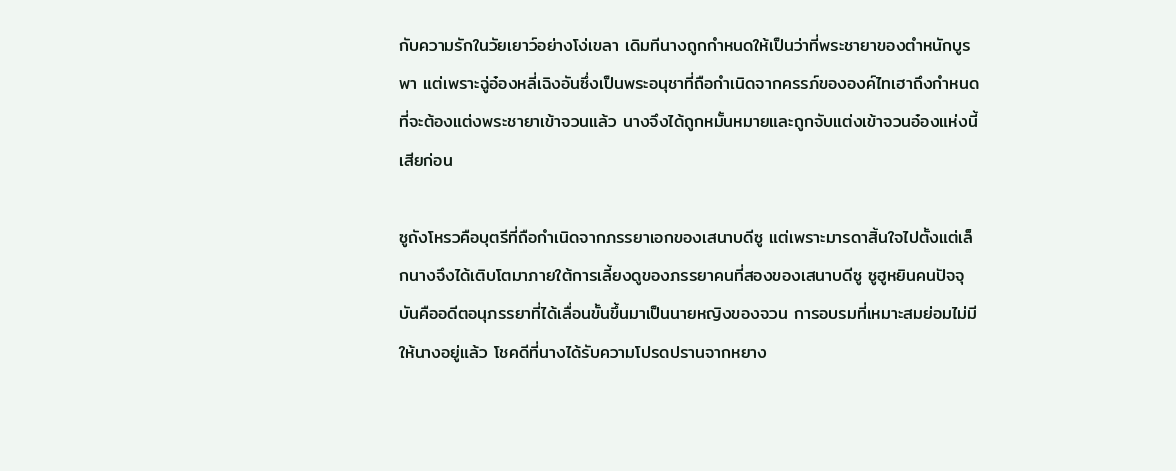กับความรักในวัยเยาว์อย่างโง่เขลา เดิมทีนางถูกกำหนดให้เป็นว่าที่พระชายาของตำหนักบูรพา แต่เพราะฉู่อ๋องหลี่เฉิงอันซึ่งเป็นพระอนุชาที่ถือกำเนิดจากครรภ์ขององค์ไทเฮาถึงกำหนดที่จะต้องแต่งพระชายาเข้าจวนแล้ว นางจึงได้ถูกหมั้นหมายและถูกจับแต่งเข้าจวนอ๋องแห่งนี้เสียก่อน

ซูถังโหรวคือบุตรีที่ถือกำเนิดจากภรรยาเอกของเสนาบดีซู แต่เพราะมารดาสิ้นใจไปตั้งแต่เล็กนางจึงได้เติบโตมาภายใต้การเลี้ยงดูของภรรยาคนที่สองของเสนาบดีซู ซูฮูหยินคนปัจจุบันคืออดีตอนุภรรยาที่ได้เลื่อนขั้นขึ้นมาเป็นนายหญิงของจวน การอบรมที่เหมาะสมย่อมไม่มีให้นางอยู่แล้ว โชคดีที่นางได้รับความโปรดปรานจากหยาง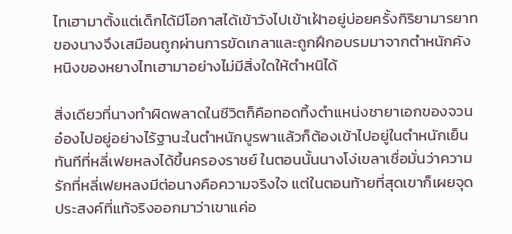ไทเฮามาตั้งแต่เด็กได้มีโอกาสได้เข้าวังไปเข้าเฝ้าอยู่บ่อยครั้งกิริยามารยาทของนางจึงเสมือนถูกผ่านการขัดเกลาและถูกฝึกอบรมมาจากตำหนักคังหนิงของหยางไทเฮามาอย่างไม่มีสิ่งใดให้ตำหนิได้

สิ่งเดียวที่นางทำผิดพลาดในชีวิตก็คือทอดทิ้งตำแหน่งชายาเอกของจวนอ๋องไปอยู่อย่างไร้ฐานะในตำหนักบูรพาแล้วก็ต้องเข้าไปอยู่ในตำหนักเย็นทันทีที่หลี่เฟยหลงได้ขึ้นครองราชย์ ในตอนนั้นนางโง่เขลาเชื่อมั่นว่าความรักที่หลี่เฟยหลงมีต่อนางคือความจริงใจ แต่ในตอนท้ายที่สุดเขาก็เผยจุดประสงค์ที่แท้จริงออกมาว่าเขาแค่อ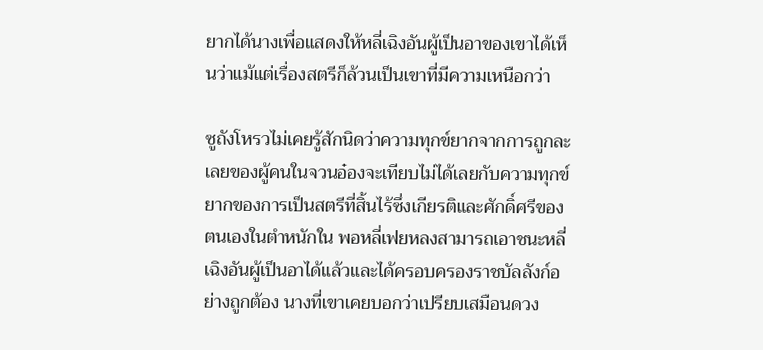ยากได้นางเพื่อแสดงให้หลี่เฉิงอันผู้เป็นอาของเขาได้เห็นว่าแม้แต่เรื่องสตรีก็ล้วนเป็นเขาที่มีความเหนือกว่า

ซูถังโหรวไม่เคยรู้สักนิดว่าความทุกข์ยากจากการถูกละเลยของผู้คนในจวนอ๋องจะเทียบไม่ได้เลยกับความทุกข์ยากของการเป็นสตรีที่สิ้นไร้ซึ่งเกียรติและศักดิ์ศรีของตนเองในตำหนักใน พอหลี่เฟยหลงสามารถเอาชนะหลี่เฉิงอันผู้เป็นอาได้แล้วและได้ครอบครองราชบัลลังก์อย่างถูกต้อง นางที่เขาเคยบอกว่าเปรียบเสมือนดวง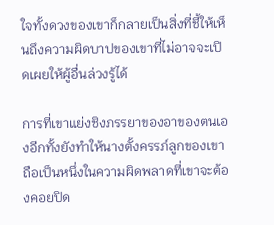ใจทั้งดวงของเขาก็กลายเป็นสิ่งที่ชี้ให้เห็นถึงความผิดบาปของเขาที่ไม่อาจจะเปิดเผยให้ผู้อื่นล่วงรู้ได้

การที่เขาแย่งชิงภรรยาของอาของตนเองอีกทั้งยังทำให้นางตั้งครรภ์ลูกของเขาถือเป็นหนึ่งในความผิดพลาดที่เขาจะต้องคอยปิด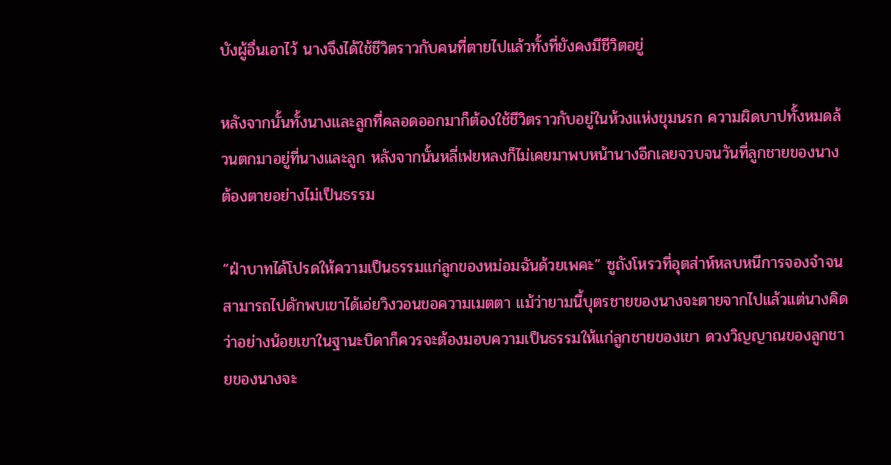บังผู้อื่นเอาไว้ นางจึงได้ใช้ชีวิตราวกับคนที่ตายไปแล้วทั้งที่ยังคงมีชีวิตอยู่

หลังจากนั้นทั้งนางและลูกที่คลอดออกมาก็ต้องใช้ชีวิตราวกับอยู่ในห้วงแห่งขุมนรก ความผิดบาปทั้งหมดล้วนตกมาอยู่ที่นางและลูก หลังจากนั้นหลี่เฟยหลงก็ไม่เคยมาพบหน้านางอีกเลยจวบจนวันที่ลูกชายของนางต้องตายอย่างไม่เป็นธรรม

“ฝ่าบาทได้โปรดให้ความเป็นธรรมแก่ลูกของหม่อมฉันด้วยเพคะ” ซูถังโหรวที่อุตส่าห์หลบหนีการจองจำจนสามารถไปดักพบเขาได้เอ่ยวิงวอนขอความเมตตา แม้ว่ายามนี้บุตรชายของนางจะตายจากไปแล้วแต่นางคิดว่าอย่างน้อยเขาในฐานะบิดาก็ควรจะต้องมอบความเป็นธรรมให้แก่ลูกชายของเขา ดวงวิญญาณของลูกชายของนางจะ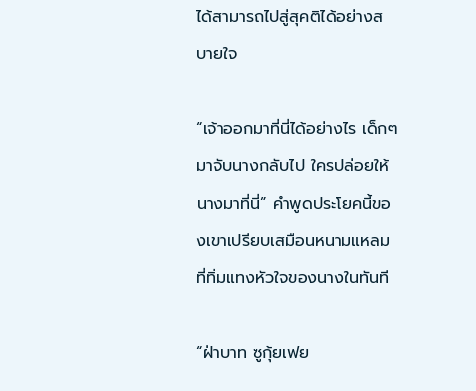ได้สามารถไปสู่สุคติได้อย่างสบายใจ

“เจ้าออกมาที่นี่ได้อย่างไร เด็กๆ มาจับนางกลับไป ใครปล่อยให้นางมาที่นี่” คำพูดประโยคนี้ของเขาเปรียบเสมือนหนามแหลมที่ทิ่มแทงหัวใจของนางในทันที

“ฝ่าบาท ซูกุ้ยเฟย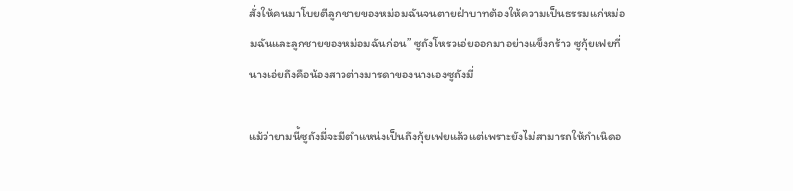สั่งให้คนมาโบยตีลูกชายของหม่อมฉันจนตายฝ่าบาทต้องให้ความเป็นธรรมแก่หม่อมฉันและลูกชายของหม่อมฉันก่อน” ซูถังโหรวเอ่ยออกมาอย่างแข็งกร้าว ซูกุ้ยเฟยที่นางเอ่ยถึงคือน้องสาวต่างมารดาของนางเองซูถังมี่

แม้ว่ายามนี้ซูถังมี่จะมีตำแหน่งเป็นถึงกุ้ยเฟยแล้วแต่เพราะยังไม่สามารถให้กำเนิดอ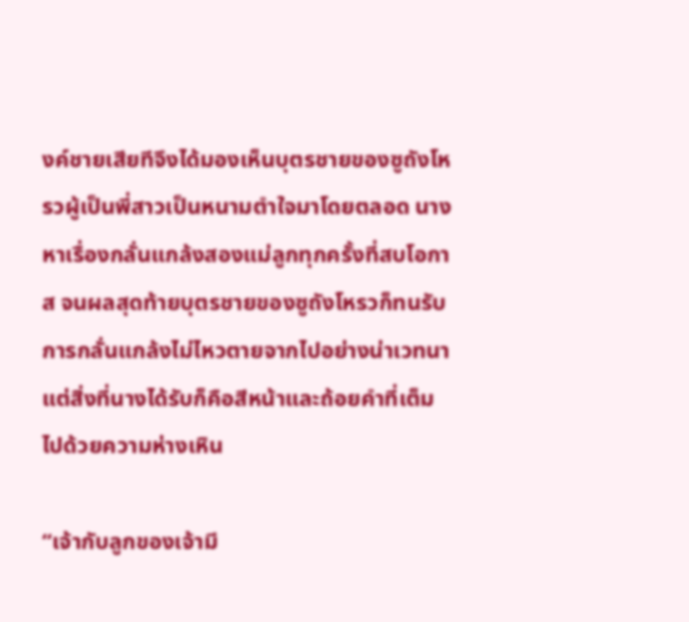งค์ชายเสียทีจึงได้มองเห็นบุตรชายของซูถังโหรวผู้เป็นพี่สาวเป็นหนามตำใจมาโดยตลอด นางหาเรื่องกลั่นแกล้งสองแม่ลูกทุกครั้งที่สบโอกาส จนผลสุดท้ายบุตรชายของซูถังโหรวก็ทนรับการกลั่นแกล้งไม่ไหวตายจากไปอย่างน่าเวทนา แต่สิ่งที่นางได้รับก็คือสีหน้าและถ้อยคำที่เต็มไปด้วยความห่างเหิน

“เจ้ากับลูกของเจ้ามี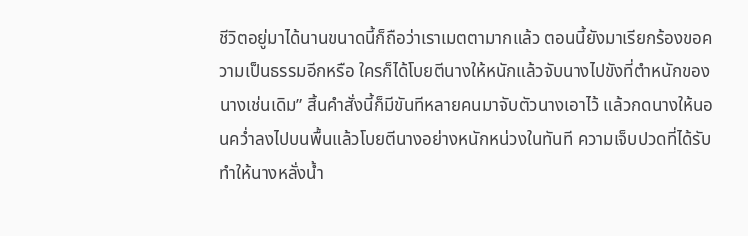ชีวิตอยู่มาได้นานขนาดนี้ก็ถือว่าเราเมตตามากแล้ว ตอนนี้ยังมาเรียกร้องขอความเป็นธรรมอีกหรือ ใครก็ได้โบยตีนางให้หนักแล้วจับนางไปขังที่ตำหนักของนางเช่นเดิม” สิ้นคำสั่งนี้ก็มีขันทีหลายคนมาจับตัวนางเอาไว้ แล้วกดนางให้นอนคว่ำลงไปบนพื้นแล้วโบยตีนางอย่างหนักหน่วงในทันที ความเจ็บปวดที่ได้รับทำให้นางหลั่งน้ำ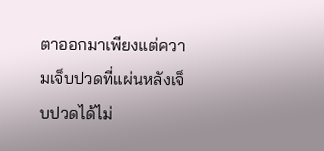ตาออกมาเพียงแต่ความเจ็บปวดที่แผ่นหลังเจ็บปวดได้ไม่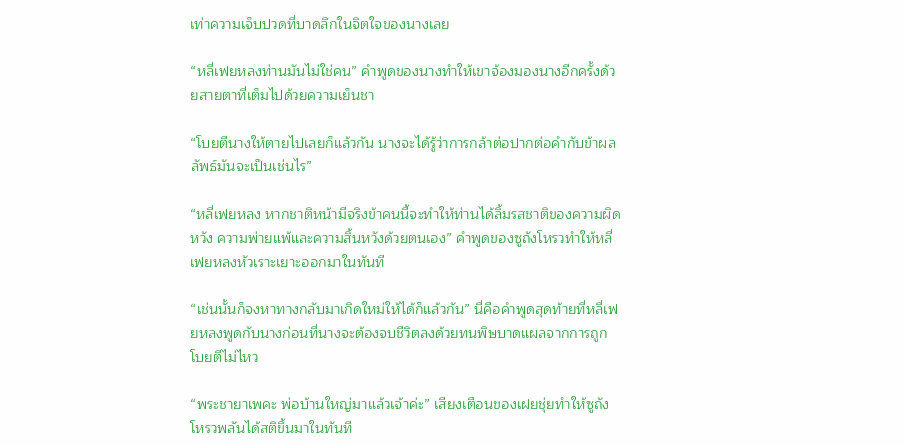เท่าความเจ็บปวดที่บาดลึกในจิตใจของนางเลย

“หลี่เฟยหลงท่านมันไม่ใช่คน” คำพูดของนางทำให้เขาจ้องมองนางอีกครั้งด้วยสายตาที่เต็มไปด้วยความเย็นชา

“โบยตีนางให้ตายไปเลยก็แล้วกัน นางจะได้รู้ว่าการกล้าต่อปากต่อคำกับข้าผลลัพธ์มันจะเป็นเช่นไร”

“หลี่เฟยหลง หากชาติหน้ามีจริงข้าคนนี้จะทำให้ท่านได้ลิ้มรสชาติของความผิดหวัง ความพ่ายแพ้และความสิ้นหวังด้วยตนเอง” คำพูดของซูถังโหรวทำให้หลี่เฟยหลงหัวเราะเยาะออกมาในทันที

“เช่นนั้นก็จงหาทางกลับมาเกิดใหม่ให้ได้ก็แล้วกัน” นี่คือคำพูดสุดท้ายที่หลี่เฟยหลงพูดกับนางก่อนที่นางจะต้องจบชีวิตลงด้วยทนพิษบาดแผลจากการถูกโบยตีไม่ไหว

“พระชายาเพคะ พ่อบ้านใหญ่มาแล้วเจ้าค่ะ” เสียงเตือนของเฝยชุ่ยทำให้ซูถังโหรวพลันได้สติขึ้นมาในทันที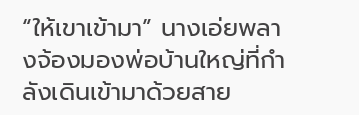“ให้เขาเข้ามา” นางเอ่ยพลางจ้องมองพ่อบ้านใหญ่ที่กำลังเดินเข้ามาด้วยสาย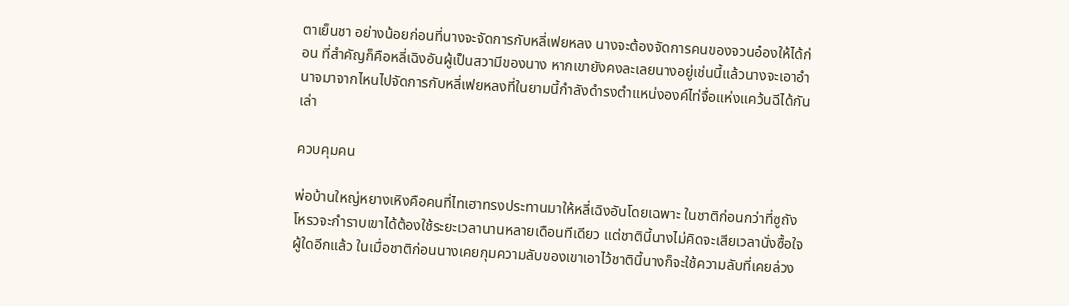ตาเย็นชา อย่างน้อยก่อนที่นางจะจัดการกับหลี่เฟยหลง นางจะต้องจัดการคนของจวนอ๋องให้ได้ก่อน ที่สำคัญก็คือหลี่เฉิงอันผู้เป็นสวามีของนาง หากเขายังคงละเลยนางอยู่เช่นนี้แล้วนางจะเอาอำนาจมาจากไหนไปจัดการกับหลี่เฟยหลงที่ในยามนี้กำลังดำรงตำแหน่งองค์ไท่จื่อแห่งแคว้นฉีได้กันเล่า

ควบคุมคน

พ่อบ้านใหญ่หยางเหิงคือคนที่ไทเฮาทรงประทานมาให้หลี่เฉิงอันโดยเฉพาะ ในชาติก่อนกว่าที่ซูถังโหรวจะกำราบเขาได้ต้องใช้ระยะเวลานานหลายเดือนทีเดียว แต่ชาตินี้นางไม่คิดจะเสียเวลานั่งซื้อใจผู้ใดอีกแล้ว ในเมื่อชาติก่อนนางเคยกุมความลับของเขาเอาไว้ชาตินี้นางก็จะใช้ความลับที่เคยล่วง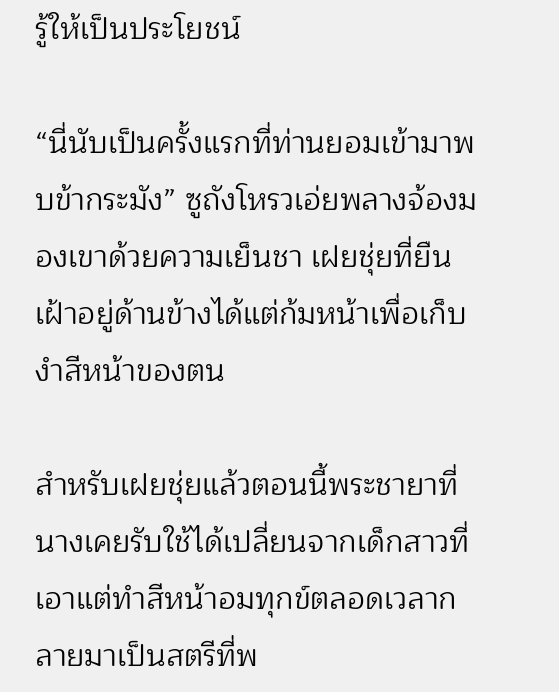รู้ให้เป็นประโยชน์

“นี่นับเป็นครั้งแรกที่ท่านยอมเข้ามาพบข้ากระมัง” ซูถังโหรวเอ่ยพลางจ้องมองเขาด้วยความเย็นชา เฝยชุ่ยที่ยืนเฝ้าอยู่ด้านข้างได้แต่ก้มหน้าเพื่อเก็บงำสีหน้าของตน

สำหรับเฝยชุ่ยแล้วตอนนี้พระชายาที่นางเคยรับใช้ได้เปลี่ยนจากเด็กสาวที่เอาแต่ทำสีหน้าอมทุกข์ตลอดเวลากลายมาเป็นสตรีที่พ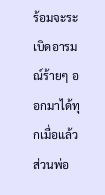ร้อมจะระเบิดอารมณ์ร้ายๆ ออกมาได้ทุกเมื่อแล้ว ส่วนพ่อ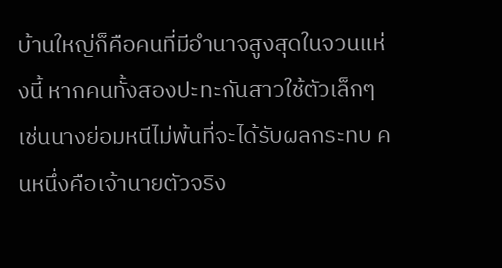บ้านใหญ่ก็คือคนที่มีอำนาจสูงสุดในจวนแห่งนี้ หากคนทั้งสองปะทะกันสาวใช้ตัวเล็กๆ เช่นนางย่อมหนีไม่พ้นที่จะได้รับผลกระทบ คนหนึ่งคือเจ้านายตัวจริง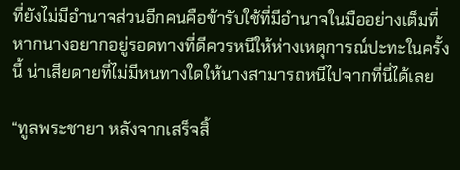ที่ยังไม่มีอำนาจส่วนอีกคนคือข้ารับใช้ที่มีอำนาจในมืออย่างเต็มที่ หากนางอยากอยู่รอดทางที่ดีควรหนีให้ห่างเหตุการณ์ปะทะในครั้งนี้ น่าเสียดายที่ไม่มีหนทางใดให้นางสามารถหนีไปจากที่นี่ได้เลย

“ทูลพระชายา หลังจากเสร็จสิ้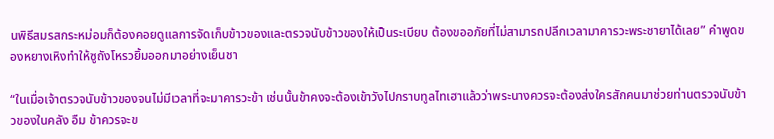นพิธีสมรสกระหม่อมก็ต้องคอยดูแลการจัดเก็บข้าวของและตรวจนับข้าวของให้เป็นระเบียบ ต้องขออภัยที่ไม่สามารถปลีกเวลามาคารวะพระชายาได้เลย” คำพูดของหยางเหิงทำให้ซูถังโหรวยิ้มออกมาอย่างเย็นชา

“ในเมื่อเจ้าตรวจนับข้าวของจนไม่มีเวลาที่จะมาคารวะข้า เช่นนั้นข้าคงจะต้องเข้าวังไปกราบทูลไทเฮาแล้วว่าพระนางควรจะต้องส่งใครสักคนมาช่วยท่านตรวจนับข้าวของในคลัง อืม ข้าควรจะข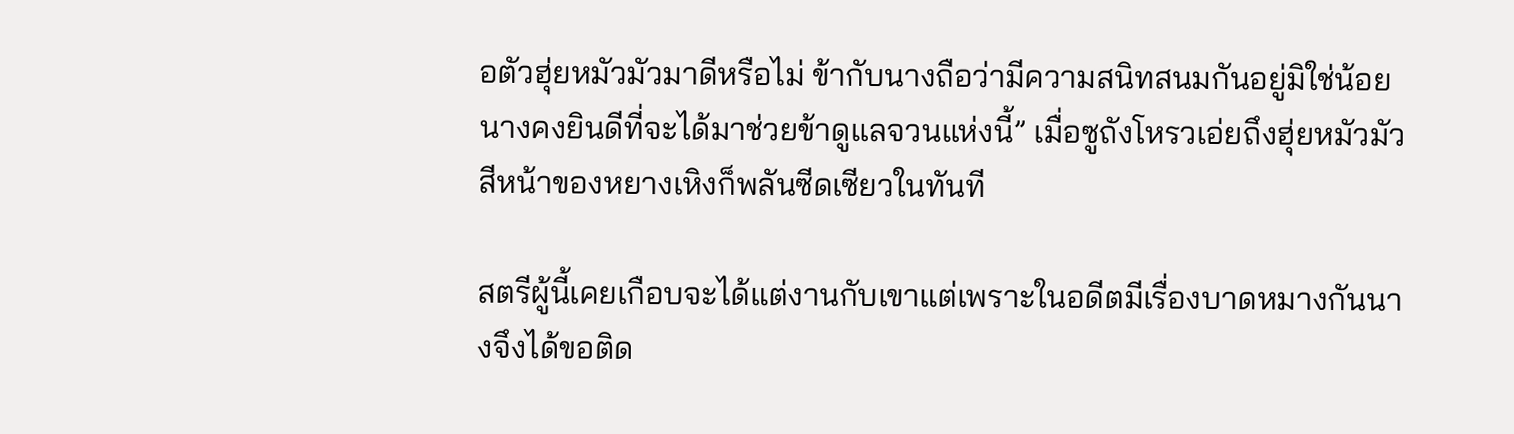อตัวฮุ่ยหมัวมัวมาดีหรือไม่ ข้ากับนางถือว่ามีความสนิทสนมกันอยู่มิใช่น้อย นางคงยินดีที่จะได้มาช่วยข้าดูแลจวนแห่งนี้” เมื่อซูถังโหรวเอ่ยถึงฮุ่ยหมัวมัวสีหน้าของหยางเหิงก็พลันซีดเซียวในทันที

สตรีผู้นี้เคยเกือบจะได้แต่งานกับเขาแต่เพราะในอดีตมีเรื่องบาดหมางกันนางจึงได้ขอติด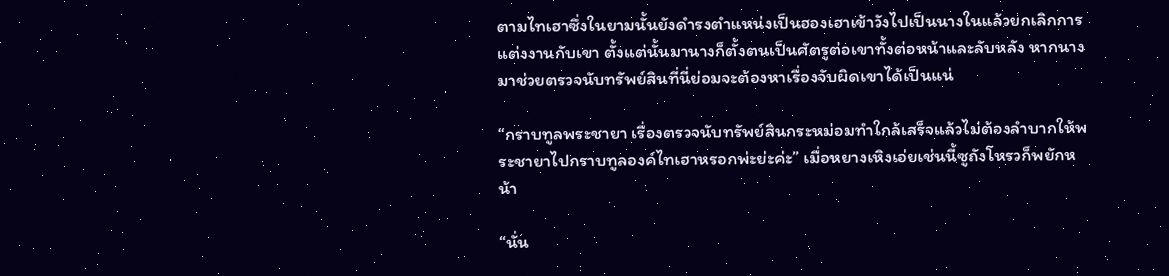ตามไทเฮาซึ่งในยามนั้นยังดำรงตำแหน่งเป็นฮองเฮาเข้าวังไปเป็นนางในแล้วยกเลิกการแต่งงานกับเขา ตั้งแต่นั้นมานางก็ตั้งตนเป็นศัตรูต่อเขาทั้งต่อหน้าและลับหลัง หากนางมาช่วยตรวจนับทรัพย์สินที่นี่ย่อมจะต้องหาเรื่องจับผิดเขาได้เป็นแน่

“กราบทูลพระชายา เรื่องตรวจนับทรัพย์สินกระหม่อมทำใกล้เสร็จแล้วไม่ต้องลำบากให้พระชายาไปกราบทูลองค์ไทเฮาหรอกพ่ะย่ะค่ะ” เมื่อหยางเหิงเอ่ยเช่นนี้ซูถังโหรวก็พยักหน้า

“นั่น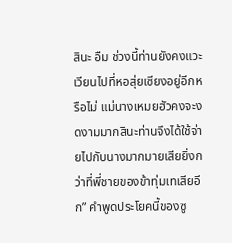สินะ อืม ช่วงนี้ท่านยังคงแวะเวียนไปที่หอสุ่ยเซียงอยู่อีกหรือไม่ แม่นางเหมยฮัวคงจะงดงามมากสินะท่านจึงได้ใช้จ่ายไปกับนางมากมายเสียยิ่งกว่าที่พี่ชายของข้าทุ่มเทเสียอีก” คำพูดประโยคนี้ของซู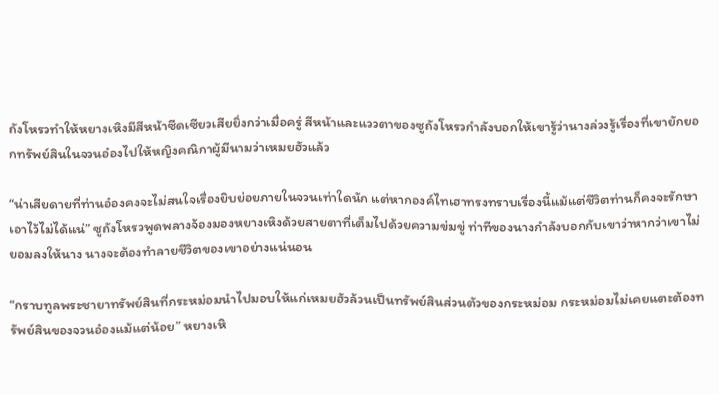ถังโหรวทำให้หยางเหิงมีสีหน้าซีดเซียวเสียยิ่งกว่าเมื่อครู่ สีหน้าและแววตาของซูถังโหรวกำลังบอกให้เขารู้ว่านางล่วงรู้เรื่องที่เขายักยอกทรัพย์สินในจวนอ๋องไปให้หญิงคณิกาผู้มีนามว่าเหมยฮัวแล้ว

“น่าเสียดายที่ท่านอ๋องคงจะไม่สนใจเรื่องยิบย่อยภายในจวนเท่าใดนัก แต่หากองค์ไทเฮาทรงทราบเรื่องนี้แม้แต่ชีวิตท่านก็คงจะรักษาเอาไว้ไม่ได้แน่” ซูถังโหรวพูดพลางจ้องมองหยางเหิงด้วยสายตาที่เต็มไปด้วยความข่มขู่ ท่าทีของนางกำลังบอกกับเขาว่าหากว่าเขาไม่ยอมลงให้นาง นางจะต้องทำลายชีวิตของเขาอย่างแน่นอน

“กราบทูลพระชายาทรัพย์สินที่กระหม่อมนำไปมอบให้แก่เหมยฮัวล้วนเป็นทรัพย์สินส่วนตัวของกระหม่อม กระหม่อมไม่เคยแตะต้องทรัพย์สินของจวนอ๋องแม้แต่น้อย” หยางเหิ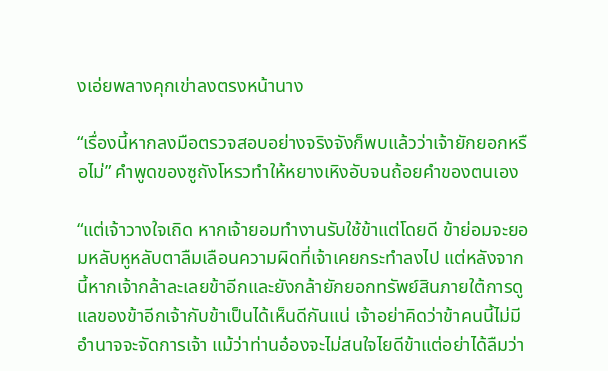งเอ่ยพลางคุกเข่าลงตรงหน้านาง

“เรื่องนี้หากลงมือตรวจสอบอย่างจริงจังก็พบแล้วว่าเจ้ายักยอกหรือไม่” คำพูดของซูถังโหรวทำให้หยางเหิงอับจนถ้อยคำของตนเอง

“แต่เจ้าวางใจเถิด หากเจ้ายอมทำงานรับใช้ข้าแต่โดยดี ข้าย่อมจะยอมหลับหูหลับตาลืมเลือนความผิดที่เจ้าเคยกระทำลงไป แต่หลังจากนี้หากเจ้ากล้าละเลยข้าอีกและยังกล้ายักยอกทรัพย์สินภายใต้การดูแลของข้าอีกเจ้ากับข้าเป็นได้เห็นดีกันแน่ เจ้าอย่าคิดว่าข้าคนนี้ไม่มีอำนาจจะจัดการเจ้า แม้ว่าท่านอ๋องจะไม่สนใจไยดีข้าแต่อย่าได้ลืมว่า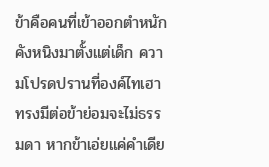ข้าคือคนที่เข้าออกตำหนักคังหนิงมาตั้งแต่เด็ก ความโปรดปรานที่องค์ไทเฮาทรงมีต่อข้าย่อมจะไม่ธรรมดา หากข้าเอ่ยแค่คำเดีย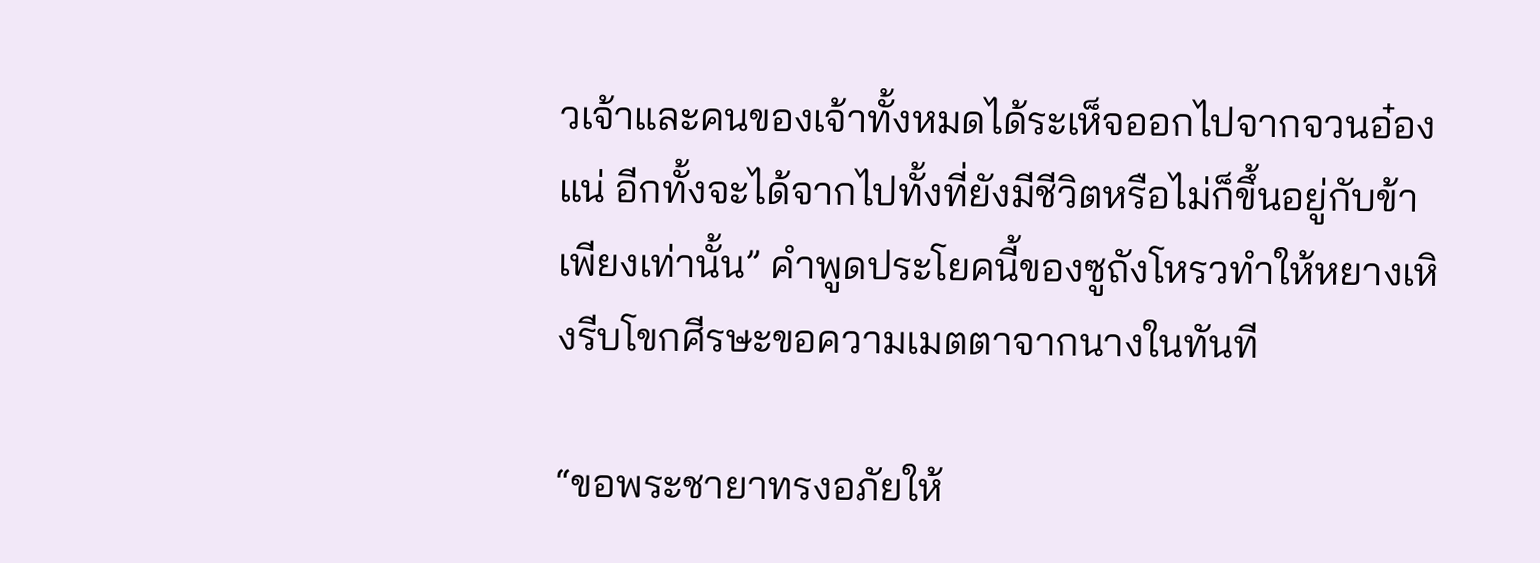วเจ้าและคนของเจ้าทั้งหมดได้ระเห็จออกไปจากจวนอ๋องแน่ อีกทั้งจะได้จากไปทั้งที่ยังมีชีวิตหรือไม่ก็ขึ้นอยู่กับข้าเพียงเท่านั้น” คำพูดประโยคนี้ของซูถังโหรวทำให้หยางเหิงรีบโขกศีรษะขอความเมตตาจากนางในทันที

“ขอพระชายาทรงอภัยให้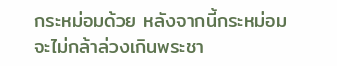กระหม่อมด้วย หลังจากนี้กระหม่อมจะไม่กล้าล่วงเกินพระชา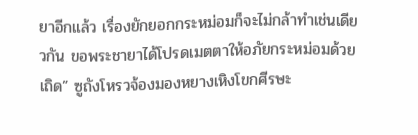ยาอีกแล้ว เรื่องยักยอกกระหม่อมก็จะไม่กล้าทำเช่นเดียวกัน ขอพระชายาได้โปรดเมตตาให้อภัยกระหม่อมด้วยเถิด” ซูถังโหรวจ้องมองหยางเหิงโขกศีรษะ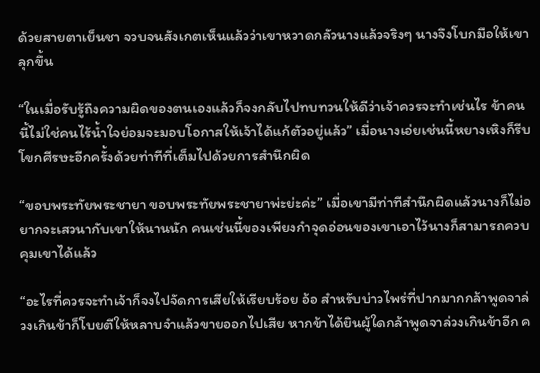ด้วยสายตาเย็นชา จวบจนสังเกตเห็นแล้วว่าเขาหวาดกลัวนางแล้วจริงๆ นางจึงโบกมือให้เขาลุกขึ้น

“ในเมื่อรับรู้ถึงความผิดของตนเองแล้วก็จงกลับไปทบทวนให้ดีว่าเจ้าควรจะทำเช่นไร ข้าคนนี้ไม่ใช่คนไร้น้ำใจย่อมจะมอบโอกาสให้เจ้าได้แก้ตัวอยู่แล้ว” เมื่อนางเอ่ยเช่นนี้หยางเหิงก็รีบโขกศีรษะอีกครั้งด้วยท่าทีที่เต็มไปด้วยการสำนึกผิด

“ขอบพระทัยพระชายา ขอบพระทัยพระชายาพ่ะย่ะค่ะ” เมื่อเขามีท่าทีสำนึกผิดแล้วนางก็ไม่อยากจะเสวนากับเขาให้นานนัก คนเช่นนี้ของเพียงกำจุดอ่อนของเขาเอาไว้นางก็สามารถควบคุมเขาได้แล้ว

“อะไรที่ควรจะทำเจ้าก็จงไปจัดการเสียให้เรียบร้อย อ้อ สำหรับบ่าวไพร่ที่ปากมากกล้าพูดจาล่วงเกินข้าก็โบยตีให้หลาบจำแล้วขายออกไปเสีย หากข้าได้ยินผู้ใดกล้าพูดจาล่วงเกินข้าอีก ค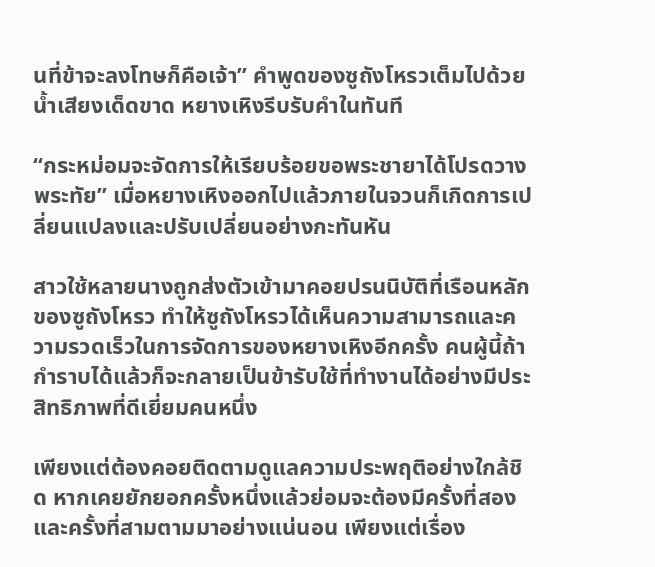นที่ข้าจะลงโทษก็คือเจ้า” คำพูดของซูถังโหรวเต็มไปด้วยน้ำเสียงเด็ดขาด หยางเหิงรีบรับคำในทันที

“กระหม่อมจะจัดการให้เรียบร้อยขอพระชายาได้โปรดวางพระทัย” เมื่อหยางเหิงออกไปแล้วภายในจวนก็เกิดการเปลี่ยนแปลงและปรับเปลี่ยนอย่างกะทันหัน

สาวใช้หลายนางถูกส่งตัวเข้ามาคอยปรนนิบัติที่เรือนหลักของซูถังโหรว ทำให้ซูถังโหรวได้เห็นความสามารถและความรวดเร็วในการจัดการของหยางเหิงอีกครั้ง คนผู้นี้ถ้ากำราบได้แล้วก็จะกลายเป็นข้ารับใช้ที่ทำงานได้อย่างมีประสิทธิภาพที่ดีเยี่ยมคนหนึ่ง

เพียงแต่ต้องคอยติดตามดูแลความประพฤติอย่างใกล้ชิด หากเคยยักยอกครั้งหนึ่งแล้วย่อมจะต้องมีครั้งที่สองและครั้งที่สามตามมาอย่างแน่นอน เพียงแต่เรื่อง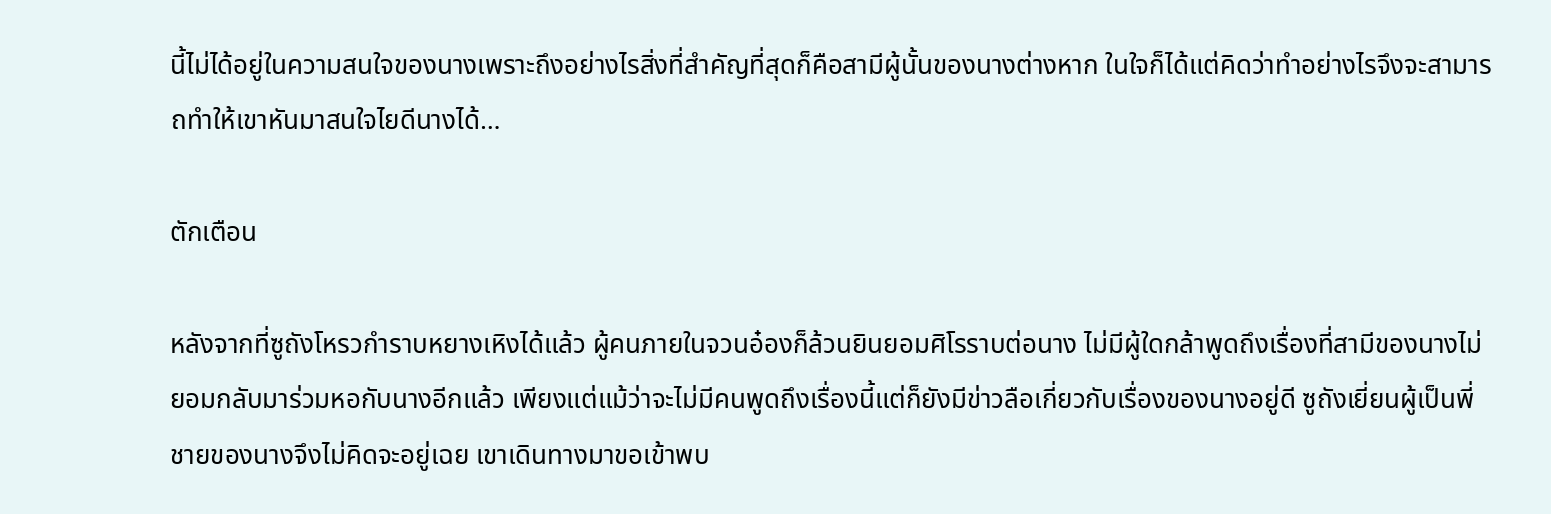นี้ไม่ได้อยู่ในความสนใจของนางเพราะถึงอย่างไรสิ่งที่สำคัญที่สุดก็คือสามีผู้นั้นของนางต่างหาก ในใจก็ได้แต่คิดว่าทำอย่างไรจึงจะสามารถทำให้เขาหันมาสนใจไยดีนางได้…

ตักเตือน

หลังจากที่ซูถังโหรวกำราบหยางเหิงได้แล้ว ผู้คนภายในจวนอ๋องก็ล้วนยินยอมศิโรราบต่อนาง ไม่มีผู้ใดกล้าพูดถึงเรื่องที่สามีของนางไม่ยอมกลับมาร่วมหอกับนางอีกแล้ว เพียงแต่แม้ว่าจะไม่มีคนพูดถึงเรื่องนี้แต่ก็ยังมีข่าวลือเกี่ยวกับเรื่องของนางอยู่ดี ซูถังเยี่ยนผู้เป็นพี่ชายของนางจึงไม่คิดจะอยู่เฉย เขาเดินทางมาขอเข้าพบ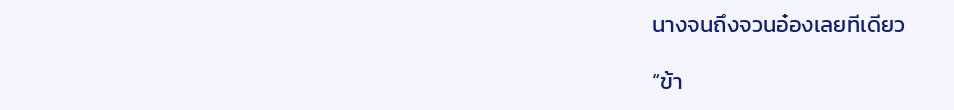นางจนถึงจวนอ๋องเลยทีเดียว

“ข้า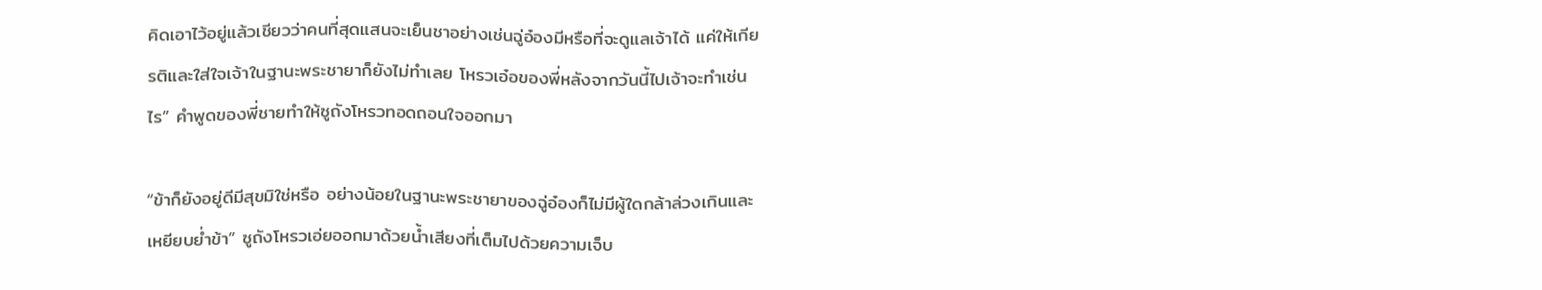คิดเอาไว้อยู่แล้วเชียวว่าคนที่สุดแสนจะเย็นชาอย่างเช่นฉู่อ๋องมีหรือที่จะดูแลเจ้าได้ แค่ให้เกียรติและใส่ใจเจ้าในฐานะพระชายาก็ยังไม่ทำเลย โหรวเอ๋อของพี่หลังจากวันนี้ไปเจ้าจะทำเช่นไร” คำพูดของพี่ชายทำให้ซูถังโหรวทอดถอนใจออกมา

“ข้าก็ยังอยู่ดีมีสุขมิใช่หรือ อย่างน้อยในฐานะพระชายาของฉู่อ๋องก็ไม่มีผู้ใดกล้าล่วงเกินและเหยียบย่ำข้า” ซูถังโหรวเอ่ยออกมาด้วยน้ำเสียงที่เต็มไปด้วยความเจ็บ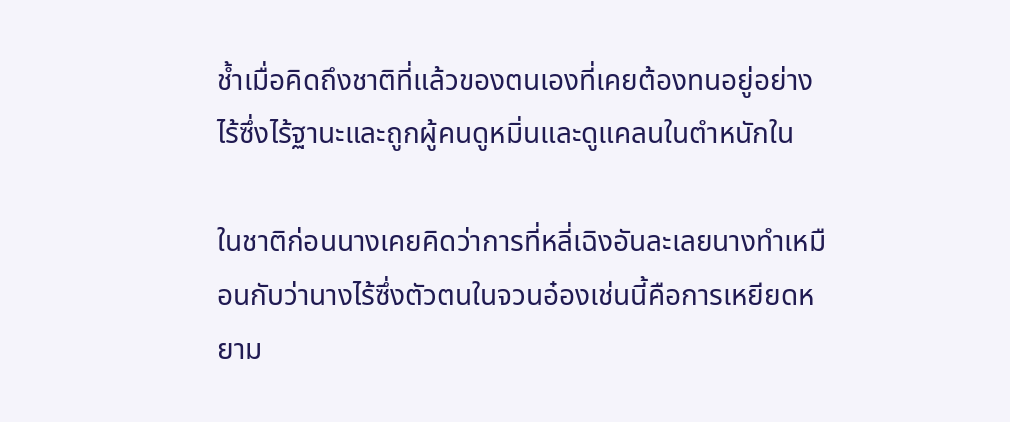ช้ำเมื่อคิดถึงชาติที่แล้วของตนเองที่เคยต้องทนอยู่อย่างไร้ซึ่งไร้ฐานะและถูกผู้คนดูหมิ่นและดูแคลนในตำหนักใน

ในชาติก่อนนางเคยคิดว่าการที่หลี่เฉิงอันละเลยนางทำเหมือนกับว่านางไร้ซึ่งตัวตนในจวนอ๋องเช่นนี้คือการเหยียดหยาม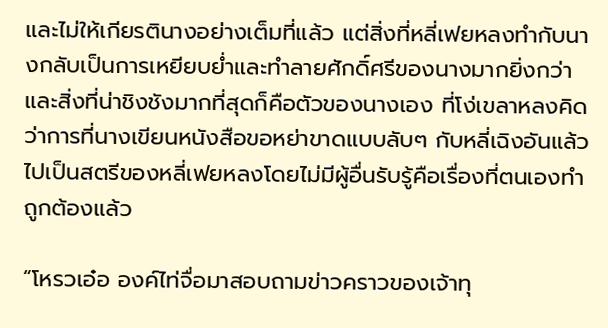และไม่ให้เกียรตินางอย่างเต็มที่แล้ว แต่สิ่งที่หลี่เฟยหลงทำกับนางกลับเป็นการเหยียบย่ำและทำลายศักดิ์ศรีของนางมากยิ่งกว่า และสิ่งที่น่าชิงชังมากที่สุดก็คือตัวของนางเอง ที่โง่เขลาหลงคิดว่าการที่นางเขียนหนังสือขอหย่าขาดแบบลับๆ กับหลี่เฉิงอันแล้วไปเป็นสตรีของหลี่เฟยหลงโดยไม่มีผู้อื่นรับรู้คือเรื่องที่ตนเองทำถูกต้องแล้ว

“โหรวเอ๋อ องค์ไท่จื่อมาสอบถามข่าวคราวของเจ้าทุ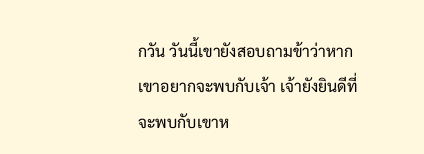กวัน วันนี้เขายังสอบถามข้าว่าหากเขาอยากจะพบกับเจ้า เจ้ายังยินดีที่จะพบกับเขาห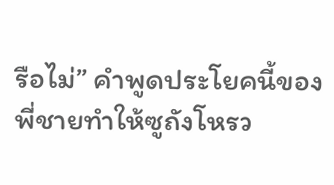รือไม่” คำพูดประโยคนี้ของพี่ชายทำให้ซูถังโหรว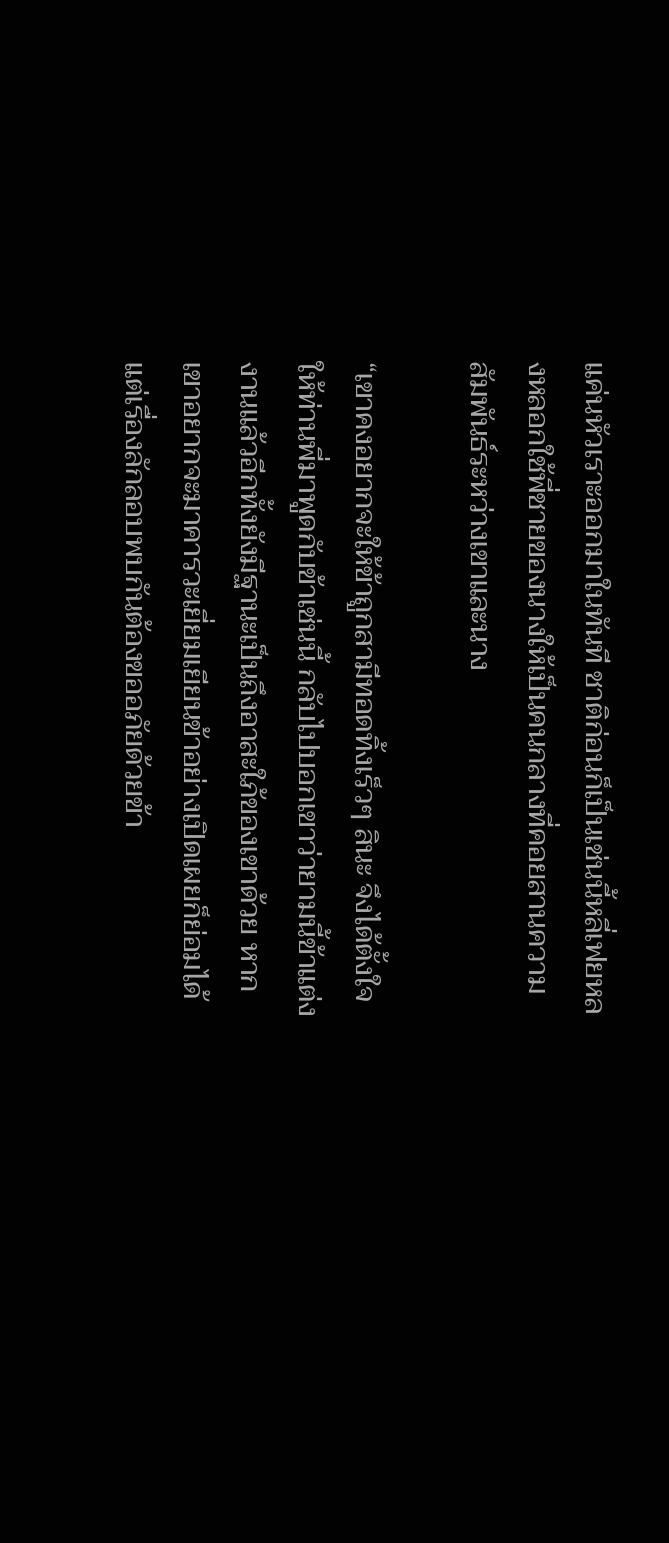แค่นหัวเราะออกมาในทันที ชาติก่อนก็เป็นเช่นนี้หลี่เฟยหลงหลอกใช้พี่ชายของนางให้เป็นคนกลางที่คอยสานความสัมพันธ์ระหว่างเขาและนาง

“เขาคงอยากจะให้ข้าถูกสามีทอดทิ้งเร็วๆ สินะ จึงได้ตั้งใจให้ท่านพี่มาพูดกับข้าเช่นนี้ กลับไปบอกเขาว่ายามนี้ข้าแต่งงานแล้วอีกทั้งยังมีฐานะเป็นถึงอาสะใภ้ของเขาด้วย หากเขาอยากจะมาคารวะเยี่ยมเยียนข้าอย่างเปิดเผยก็ย่อมได้ แต่เรื่องลักลอบพบกันต้องขออภัยด้วยข้า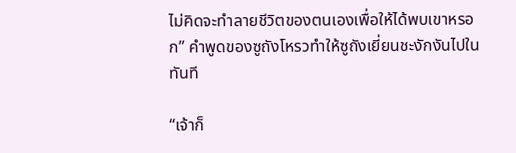ไม่คิดจะทำลายชีวิตของตนเองเพื่อให้ได้พบเขาหรอก” คำพูดของซูถังโหรวทำให้ซูถังเยี่ยนชะงักงันไปในทันที

“เจ้าก็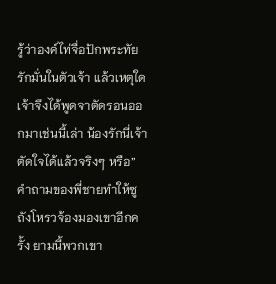รู้ว่าองค์ไท่จื่อปักพระทัยรักมั่นในตัวเจ้า แล้วเหตุใดเจ้าจึงได้พูดจาตัดรอนออกมาเช่นนี้เล่า น้องรักนี่เจ้าตัดใจได้แล้วจริงๆ หรือ” คำถามของพี่ชายทำให้ซูถังโหรวจ้องมองเขาอีกครั้ง ยามนี้พวกเขา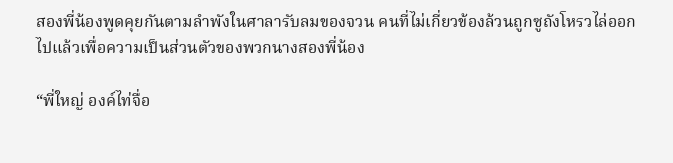สองพี่น้องพูดคุยกันตามลำพังในศาลารับลมของจวน คนที่ไม่เกี่ยวข้องล้วนถูกซูถังโหรวไล่ออกไปแล้วเพื่อความเป็นส่วนตัวของพวกนางสองพี่น้อง

“พี่ใหญ่ องค์ไท่จื่อ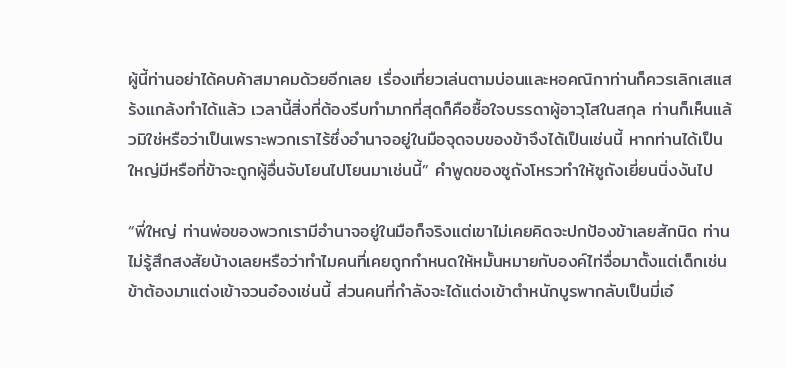ผู้นี้ท่านอย่าได้คบค้าสมาคมด้วยอีกเลย เรื่องเที่ยวเล่นตามบ่อนและหอคณิกาท่านก็ควรเลิกเสแสร้งแกล้งทำได้แล้ว เวลานี้สิ่งที่ต้องรีบทำมากที่สุดก็คือซื้อใจบรรดาผู้อาวุโสในสกุล ท่านก็เห็นแล้วมิใช่หรือว่าเป็นเพราะพวกเราไร้ซึ่งอำนาจอยู่ในมือจุดจบของข้าจึงได้เป็นเช่นนี้ หากท่านได้เป็นใหญ่มีหรือที่ข้าจะถูกผู้อื่นจับโยนไปโยนมาเช่นนี้” คำพูดของซูถังโหรวทำให้ซูถังเยี่ยนนิ่งงันไป

“พี่ใหญ่ ท่านพ่อของพวกเรามีอำนาจอยู่ในมือก็จริงแต่เขาไม่เคยคิดจะปกป้องข้าเลยสักนิด ท่านไม่รู้สึกสงสัยบ้างเลยหรือว่าทำไมคนที่เคยถูกกำหนดให้หมั้นหมายกับองค์ไท่จื่อมาตั้งแต่เด็กเช่นข้าต้องมาแต่งเข้าจวนอ๋องเช่นนี้ ส่วนคนที่กำลังจะได้แต่งเข้าตำหนักบูรพากลับเป็นมี่เอ๋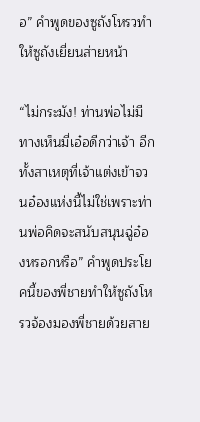อ” คำพูดของซูถังโหรวทำให้ซูถังเยี่ยนส่ายหน้า

“ไม่กระมัง! ท่านพ่อไม่มีทางเห็นมี่เอ๋อดีกว่าเจ้า อีกทั้งสาเหตุที่เจ้าแต่งเข้าจวนอ๋องแห่งนี้ไม่ใช่เพราะท่านพ่อคิดจะสนับสนุนฉู่อ๋องหรอกหรือ” คำพูดประโยคนี้ของพี่ชายทำให้ซูถังโหรวจ้องมองพี่ชายด้วยสาย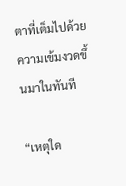ตาที่เต็มไปด้วยความเข้มงวดขึ้นมาในทันที

“เหตุใด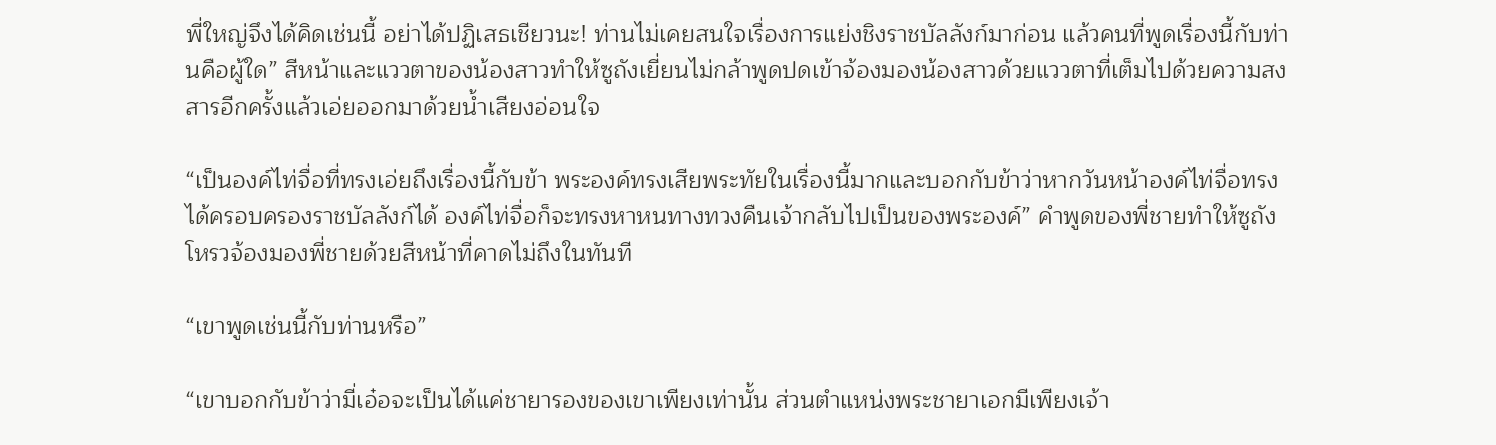พี่ใหญ่จึงได้คิดเช่นนี้ อย่าได้ปฏิเสธเชียวนะ! ท่านไม่เคยสนใจเรื่องการแย่งชิงราชบัลลังก์มาก่อน แล้วคนที่พูดเรื่องนี้กับท่านคือผู้ใด” สีหน้าและแววตาของน้องสาวทำให้ซูถังเยี่ยนไม่กล้าพูดปดเข้าจ้องมองน้องสาวด้วยแววตาที่เต็มไปด้วยความสงสารอีกครั้งแล้วเอ่ยออกมาด้วยน้ำเสียงอ่อนใจ

“เป็นองค์ไท่จื่อที่ทรงเอ่ยถึงเรื่องนี้กับข้า พระองค์ทรงเสียพระทัยในเรื่องนี้มากและบอกกับข้าว่าหากวันหน้าองค์ไท่จื่อทรงได้ครอบครองราชบัลลังก์ได้ องค์ไท่จื่อก็จะทรงหาหนทางทวงคืนเจ้ากลับไปเป็นของพระองค์” คำพูดของพี่ชายทำให้ซูถังโหรวจ้องมองพี่ชายด้วยสีหน้าที่คาดไม่ถึงในทันที

“เขาพูดเช่นนี้กับท่านหรือ”

“เขาบอกกับข้าว่ามี่เอ๋อจะเป็นได้แค่ชายารองของเขาเพียงเท่านั้น ส่วนตำแหน่งพระชายาเอกมีเพียงเจ้า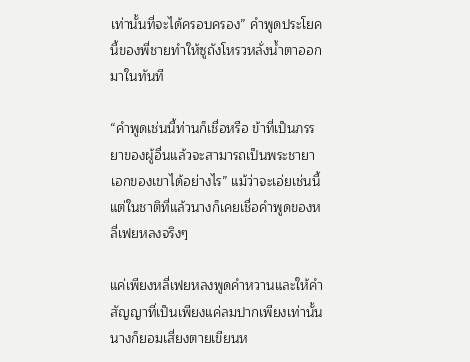เท่านั้นที่จะได้ครอบครอง” คำพูดประโยคนี้ของพี่ชายทำให้ซูถังโหรวหลั่งน้ำตาออกมาในทันที

“คำพูดเช่นนี้ท่านก็เชื่อหรือ ข้าที่เป็นภรรยาของผู้อื่นแล้วจะสามารถเป็นพระชายาเอกของเขาได้อย่างไร” แม้ว่าจะเอ่ยเช่นนี้แต่ในชาติที่แล้วนางก็เคยเชื่อคำพูดของหลี่เฟยหลงจริงๆ

แค่เพียงหลี่เฟยหลงพูดคำหวานและให้คำสัญญาที่เป็นเพียงแค่ลมปากเพียงเท่านั้น นางก็ยอมเสี่ยงตายเขียนห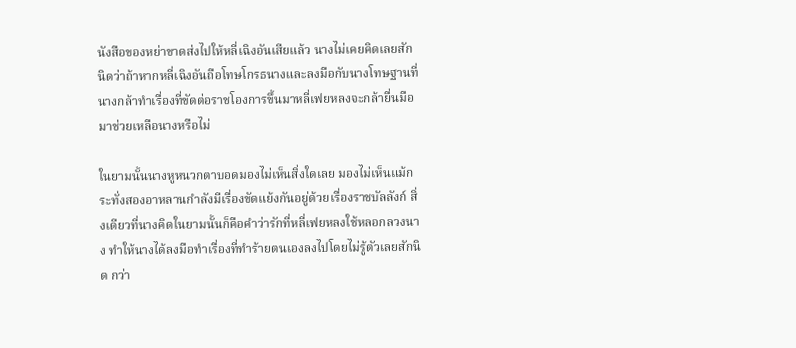นังสือของหย่าขาดส่งไปให้หลี่เฉิงอันเสียแล้ว นางไม่เคยคิดเลยสักนิดว่าถ้าหากหลี่เฉิงอันถือโทษโกรธนางและลงมือกับนางโทษฐานที่นางกล้าทำเรื่องที่ขัดต่อราชโองการขึ้นมาหลี่เฟยหลงจะกล้ายื่นมือมาช่วยเหลือนางหรือไม่

ในยามนั้นนางหูหนวกตาบอดมองไม่เห็นสิ่งใดเลย มองไม่เห็นแม้กระทั่งสองอาหลานกำลังมีเรื่องขัดแย้งกันอยู่ด้วยเรื่องราชบัลลังก์ สิ่งเดียวที่นางคิดในยามนั้นก็คือคำว่ารักที่หลี่เฟยหลงใช้หลอกลวงนาง ทำให้นางได้ลงมือทำเรื่องที่ทำร้ายตนเองลงไปโดยไม่รู้ตัวเลยสักนิด กว่า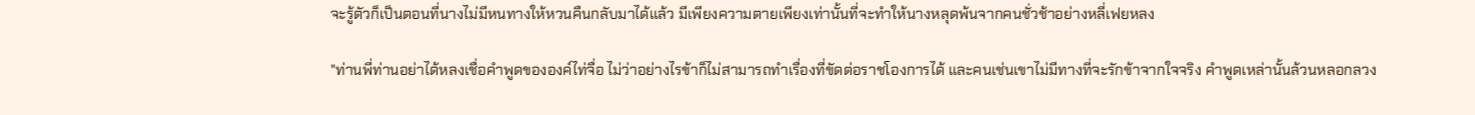จะรู้ตัวก็เป็นตอนที่นางไม่มีหนทางให้หวนคืนกลับมาได้แล้ว มีเพียงความตายเพียงเท่านั้นที่จะทำให้นางหลุดพ้นจากคนชั่วช้าอย่างหลี่เฟยหลง

"ท่านพี่ท่านอย่าได้หลงเชื่อคำพูดขององค์ไท่จื่อ ไม่ว่าอย่างไรข้าก็ไม่สามารถทำเรื่องที่ขัดต่อราชโองการได้ และคนเช่นเขาไม่มีทางที่จะรักข้าจากใจจริง คำพูดเหล่านั้นล้วนหลอกลวง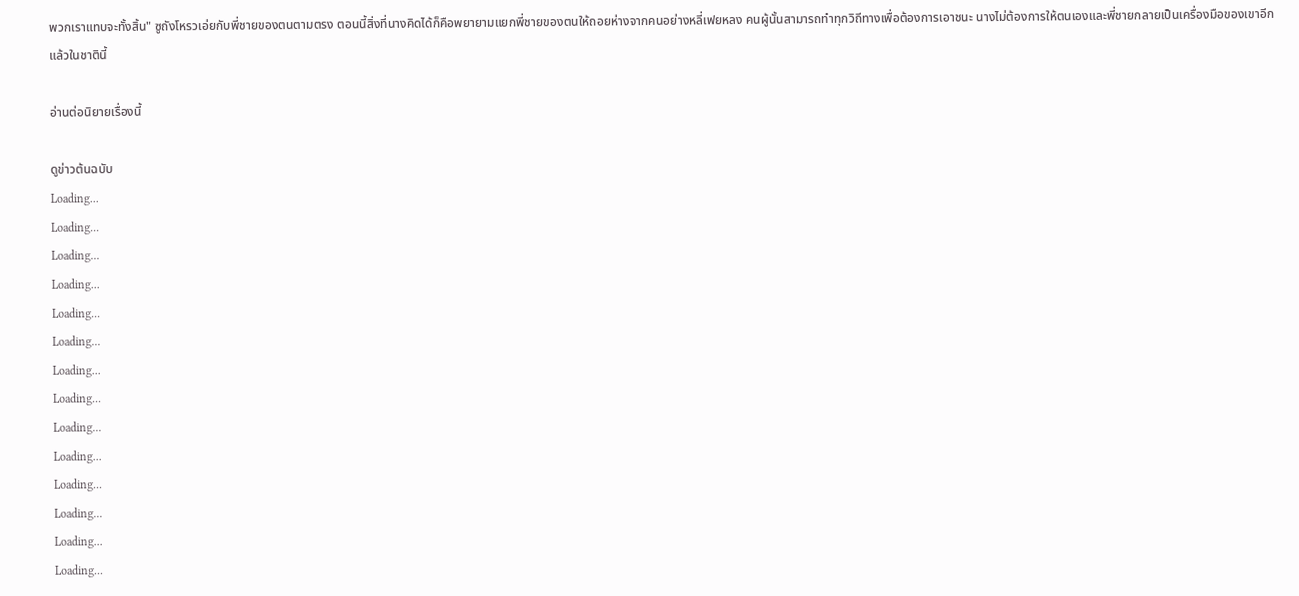พวกเราแทบจะทั้งสิ้น" ซูถังโหรวเอ่ยกับพี่ชายของตนตามตรง ตอนนี้สิ่งที่นางคิดได้ก็คือพยายามแยกพี่ชายของตนให้ถอยห่างจากคนอย่างหลี่เฟยหลง คนผู้นั้นสามารถทำทุกวิถีทางเพื่อต้องการเอาชนะ นางไม่ต้องการให้ตนเองและพี่ชายกลายเป็นเครื่องมือของเขาอีกแล้วในชาตินี้

อ่านต่อนิยายเรื่องนี้

ดูข่าวต้นฉบับ
Loading...
Loading...
Loading...
Loading...
Loading...
Loading...
Loading...
Loading...
Loading...
Loading...
Loading...
Loading...
Loading...
Loading...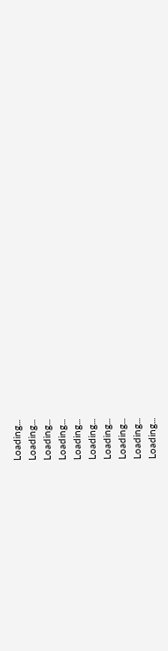Loading...
Loading...
Loading...
Loading...
Loading...
Loading...
Loading...
Loading...
Loading...
Loading...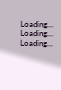Loading...
Loading...
Loading...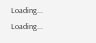Loading...
Loading...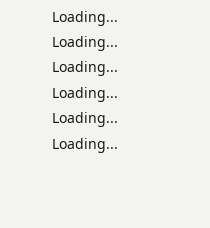Loading...
Loading...
Loading...
Loading...
Loading...
Loading...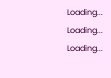Loading...
Loading...
Loading...